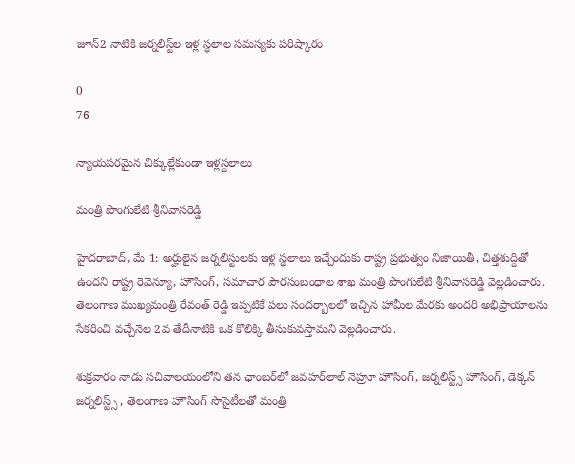జూన్2 నాటికి జ‌ర్న‌లిస్ట్‌ల ఇళ్ల స్ధ‌లాల స‌మస్యకు ప‌రిష్కారం

0
76

న్యాయ‌ప‌ర‌మైన చిక్కుల్లేకుండా ఇళ్లస్ద‌లాలు

మంత్రి పొంగులేటి శ్రీ‌నివాస‌రెడ్డి

హైద‌రాబాద్, మే 1: అర్హులైన జ‌ర్న‌లిస్టుల‌కు ఇళ్ల స్ధ‌లాలు ఇచ్చేందుకు రాష్ట్ర ప్ర‌భుత్వం నిజాయితీ, చిత్త‌శుద్దితో ఉంద‌ని రాష్ట్ర రెవెన్యూ, హౌసింగ్‌, స‌మాచార పౌర‌సంబంధాల శాఖ మంత్రి పొంగులేటి శ్రీ‌నివాస‌రెడ్డి వెల్లడించారు. తెలంగాణ ముఖ్యమంత్రి రేవంత్ రెడ్డి ఇప్ప‌టికే ప‌లు సంద‌ర్బాల‌లో ఇచ్చిన హామీల మేర‌కు అంద‌రి అభిప్రాయాల‌ను సేక‌రించి వ‌చ్చేనెల 2వ తేదీనాటికి ఒక కొలిక్కి తీసుకువస్తామ‌ని వెల్ల‌డించారు.

శుక్ర‌వారం నాడు స‌చివాల‌యంలోని త‌న ఛాంబ‌ర్‌లో జ‌వ‌హ‌ర్‌లాల్ నెహ్రూ హౌసింగ్‌, జ‌ర్న‌లిస్ట్స్ హౌసింగ్‌, డెక్క‌న్ జ‌ర్న‌లిస్ట్స్ , తెలంగాణ హౌసింగ్ సొసైటీల‌తో మంత్రి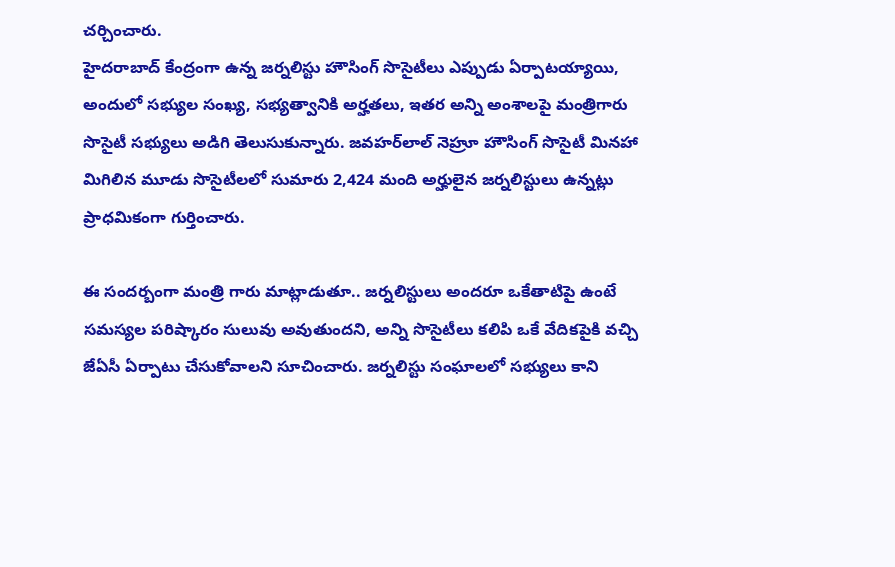చర్చించారు.
హైద‌రాబాద్ కేంద్రంగా ఉన్న జ‌ర్న‌లిస్టు హౌసింగ్ సొసైటీలు ఎప్పుడు ఏర్పాట‌య్యాయి, అందులో స‌భ్యుల సంఖ్య, స‌భ్య‌త్వానికి అర్హ‌త‌లు, ఇత‌ర అన్ని అంశాల‌పై మంత్రిగారు సొసైటీ స‌భ్యులు అడిగి తెలుసుకున్నారు. జ‌వ‌హ‌ర్‌లాల్ నెహ్రూ హౌసింగ్ సొసైటీ మిన‌హా మిగిలిన మూడు సొసైటీల‌లో సుమారు 2,424 మంది అర్హులైన జ‌ర్న‌లిస్టులు ఉన్న‌ట్లు ప్రాధ‌మికంగా గుర్తించారు.

ఈ సంద‌ర్బంగా మంత్రి గారు మాట్లాడుతూ.. జ‌ర్న‌లిస్టులు అంద‌రూ ఒకేతాటిపై ఉంటే స‌మ‌స్య‌ల ప‌రిష్కారం సులువు అవుతుంద‌ని, అన్ని సొసైటీలు క‌లిపి ఒకే వేదిక‌పైకి వ‌చ్చి జేఏసీ ఏర్పాటు చేసుకోవాల‌ని సూచించారు. జ‌ర్నలిస్టు సంఘాల‌లో స‌భ్యులు కాని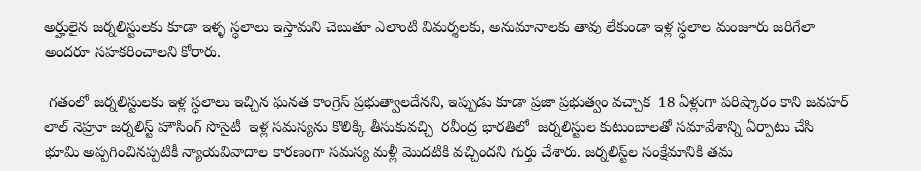అర్హులైన జ‌ర్న‌లిస్టుల‌కు కూడా ఇళ్ళ స్ధ‌లాలు ఇస్తామ‌ని చెబుతూ ఎలాంటి విమ‌ర్శ‌ల‌కు, అనుమానాల‌కు తావు లేకుండా ఇళ్ల స్ధ‌లాల మంజూరు జ‌రిగేలా అంద‌రూ స‌హ‌క‌రించాల‌ని కోరారు.

 గ‌తంలో జ‌ర్న‌లిస్టుల‌కు ఇళ్ల స్ధలాలు ఇచ్చిన ఘ‌న‌త కాంగ్రెస్ ప్ర‌భుత్వాల‌దేన‌ని, ఇప్పుడు కూడా ప్రజా ప్ర‌భుత్వం వ‌చ్చాక  18 ఏళ్లుగా ప‌రిష్కారం కాని జ‌వ‌హ‌ర్ లాల్ నెహ్రూ జ‌ర్న‌లిస్ట్ హౌసింగ్ సొసైటీ  ఇళ్ల స‌మ‌స్య‌ను కొలిక్కి తీసుకువ‌చ్చి  ర‌వీంద్ర భార‌తిలో  జ‌ర్న‌లిస్టుల కుటుంబాల‌తో స‌మావేశాన్ని ఏర్పాటు చేసి భూమి అప్ప‌గించిన‌ప్ప‌టికీ న్యాయ‌వివాదాల కార‌ణంగా స‌మ‌స్య మ‌ళ్లీ మొద‌టికి వ‌చ్చింద‌ని గుర్తు చేశారు. జ‌ర్న‌లిస్ట్‌ల సంక్షేమానికి త‌మ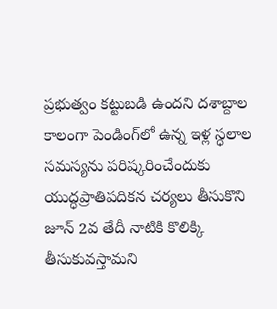ప్ర‌భుత్వం క‌ట్టుబ‌డి ఉంద‌ని ద‌శాబ్దాల కాలంగా పెండింగ్‌లో ఉన్న ఇళ్ల స్ధ‌లాల సమ‌స్య‌ను ప‌రిష్క‌రించేందుకు యుద్ధ‌ప్రాతిప‌దిక‌న చ‌ర్య‌లు తీసుకొని జూన్ 2వ తేదీ నాటికి కొలిక్కి తీసుకువ‌స్తామ‌ని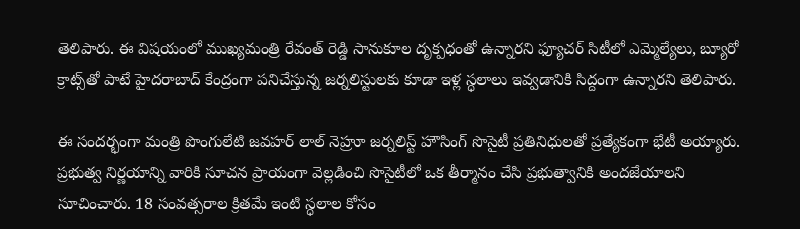తెలిపారు. ఈ విష‌యంలో ముఖ్య‌మంత్రి రేవంత్ రెడ్డి సానుకూల దృక్ప‌ధంతో ఉన్నార‌ని ఫ్యూచ‌ర్ సిటీలో ఎమ్మెల్యేలు, బ్యూరో క్రాట్స్‌తో పాటే హైద‌రాబాద్ కేంద్రంగా ప‌నిచేస్తున్న‌ జ‌ర్న‌లిస్టుల‌కు కూడా ఇళ్ల స్ధ‌లాలు ఇవ్వ‌డానికి సిద్దంగా ఉన్నార‌ని తెలిపారు.

ఈ సంద‌ర్భంగా మంత్రి పొంగులేటి జ‌వ‌హ‌ర్ లాల్ నెహ్రూ జ‌ర్న‌లిస్ట్ హౌసింగ్ సొసైటీ ప్ర‌తినిధుల‌తో ప్ర‌త్యేకంగా భేటీ అయ్యారు. ప్ర‌భుత్వ నిర్ణ‌యాన్ని వారికి సూచ‌న ప్రాయంగా వెల్ల‌డించి సొసైటీలో ఒక తీర్మానం చేసి ప్ర‌భుత్వానికి అంద‌జేయాల‌ని సూచించారు. 18 సంవ‌త్స‌రాల క్రిత‌మే ఇంటి స్ధ‌లాల కోసం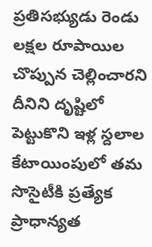ప్ర‌తిస‌భ్యుడు రెండు ల‌క్ష‌ల రూపాయిల చొప్పున చెల్లించార‌ని దీనిని దృష్టిలో పెట్టుకొని ఇళ్ల స్దలాల కేటాయింపులో త‌మ సొసైటీకి ప్ర‌త్యేక ప్రాధాన్య‌త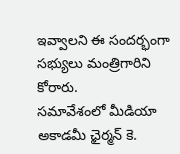ఇవ్వాల‌ని ఈ సంద‌ర్భంగా స‌భ్యులు మంత్రిగారిని కోరారు.
సమావేశంలో మీడియా అకాడ‌మీ ఛైర్మ‌న్ కె.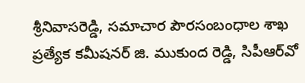శ్రీ‌నివాస‌రెడ్డి, సమాచార పౌర‌సంబంధాల శాఖ ప్ర‌త్యేక క‌మీష‌న‌ర్ జి. ముకుంద రెడ్డి, సిపీఆర్‌వో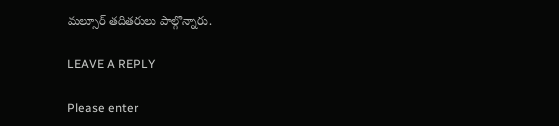మ‌ల్సూర్ త‌దిత‌రులు పాల్గొన్నారు.

LEAVE A REPLY

Please enter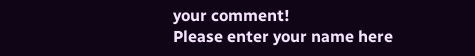your comment!
Please enter your name here